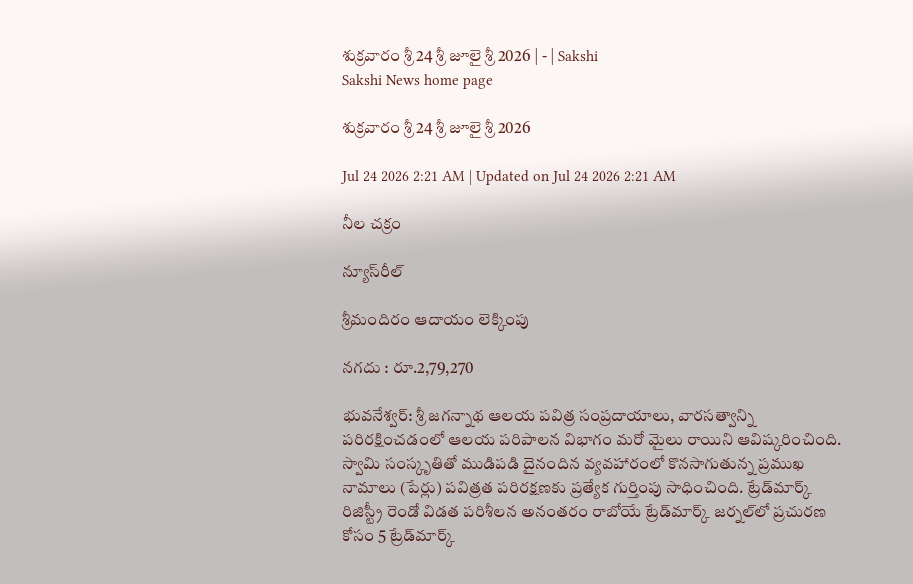శుక్రవారం శ్రీ 24 శ్రీ జూలై శ్రీ 2026 | - | Sakshi
Sakshi News home page

శుక్రవారం శ్రీ 24 శ్రీ జూలై శ్రీ 2026

Jul 24 2026 2:21 AM | Updated on Jul 24 2026 2:21 AM

నీల చక్రం

న్యూస్‌రీల్‌

శ్రీమందిరం ఆదాయం లెక్కింపు

నగదు : రూ.2,79,270

భువనేశ్వర్‌: శ్రీ జగన్నాథ ఆలయ పవిత్ర సంప్రదాయాలు, వారసత్వాన్ని పరిరక్షించడంలో ఆలయ పరిపాలన విభాగం మరో మైలు రాయిని ఆవిష్కరించింది. స్వామి సంస్కృతితో ముడిపడి దైనందిన వ్యవహారంలో కొనసాగుతున్న ప్రముఖ నామాలు (పేర్లు) పవిత్రత పరిరక్షణకు ప్రత్యేక గుర్తింపు సాధించింది. ట్రేడ్‌మార్క్‌ రిజిస్ట్రీ రెండో విడత పరిశీలన అనంతరం రాబోయే ట్రేడ్‌మార్క్‌ జర్నల్‌లో ప్రచురణ కోసం 5 ట్రేడ్‌మార్క్‌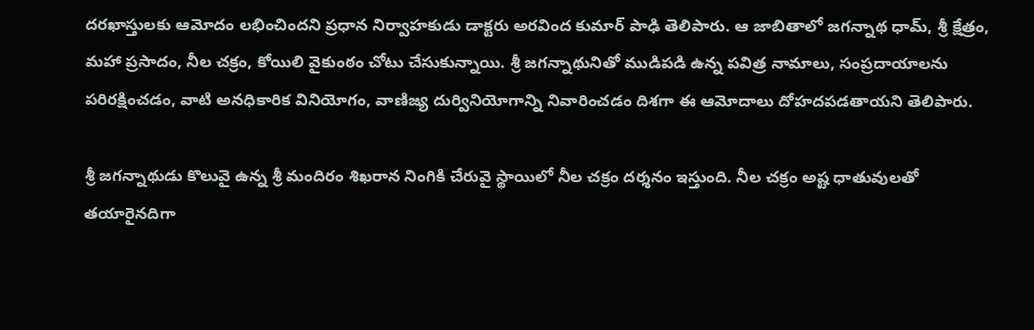దరఖాస్తులకు ఆమోదం లభించిందని ప్రధాన నిర్వాహకుడు డాక్టరు అరవింద కుమార్‌ పాఢి తెలిపారు. ఆ జాబితాలో జగన్నాథ ధామ్‌, శ్రీ క్షేత్రం, మహా ప్రసాదం, నీల చక్రం, కోయిలి వైకుంఠం చోటు చేసుకున్నాయి. శ్రీ జగన్నాథునితో ముడిపడి ఉన్న పవిత్ర నామాలు, సంప్రదాయాలను పరిరక్షించడం, వాటి అనధికారిక వినియోగం, వాణిజ్య దుర్వినియోగాన్ని నివారించడం దిశగా ఈ ఆమోదాలు దోహదపడతాయని తెలిపారు.

శ్రీ జగన్నాథుడు కొలువై ఉన్న శ్రీ మందిరం శిఖరాన నింగికి చేరువై స్థాయిలో నీల చక్రం దర్శనం ఇస్తుంది. నీల చక్రం అష్ట ధాతువులతో తయారైనదిగా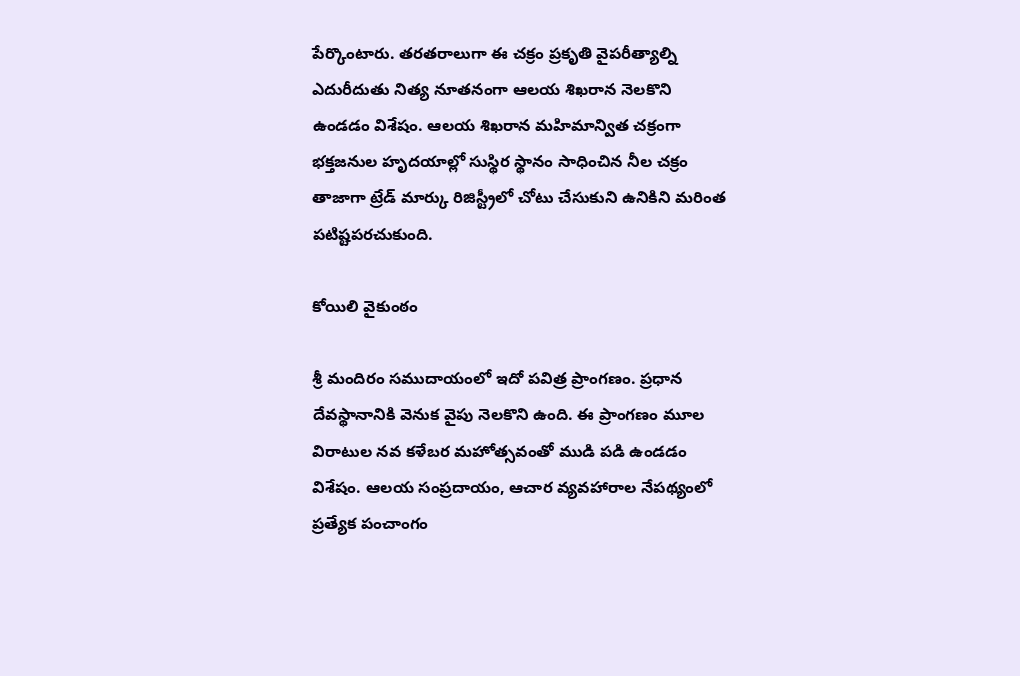పేర్కొంటారు. తరతరాలుగా ఈ చక్రం ప్రకృతి వైపరీత్యాల్ని ఎదురీదుతు నిత్య నూతనంగా ఆలయ శిఖరాన నెలకొని ఉండడం విశేషం. ఆలయ శిఖరాన మహిమాన్విత చక్రంగా భక్తజనుల హృదయాల్లో సుస్థిర స్థానం సాధించిన నీల చక్రం తాజాగా ట్రేడ్‌ మార్కు రిజిస్ట్రీలో చోటు చేసుకుని ఉనికిని మరింత పటిష్టపరచుకుంది.

కోయిలి వైకుంఠం

శ్రీ మందిరం సముదాయంలో ఇదో పవిత్ర ప్రాంగణం. ప్రధాన దేవస్థానానికి వెనుక వైపు నెలకొని ఉంది. ఈ ప్రాంగణం మూల విరాటుల నవ కళేబర మహోత్సవంతో ముడి పడి ఉండడం విశేషం. ఆలయ సంప్రదాయం, ఆచార వ్యవహారాల నేపథ్యంలో ప్రత్యేక పంచాంగం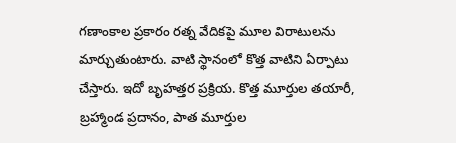గణాంకాల ప్రకారం రత్న వేదికపై మూల విరాటులను మార్చుతుంటారు. వాటి స్థానంలో కొత్త వాటిని ఏర్పాటు చేస్తారు. ఇదో బృహత్తర ప్రక్రియ. కొత్త మూర్తుల తయారీ, బ్రహ్మాండ ప్రదానం, పాత మూర్తుల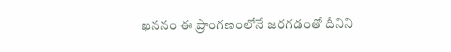ఖననం ఈ ప్రాంగణంలోనే జరగడంతో దీనిని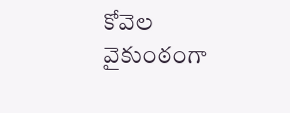కోవెల వైకుంఠంగా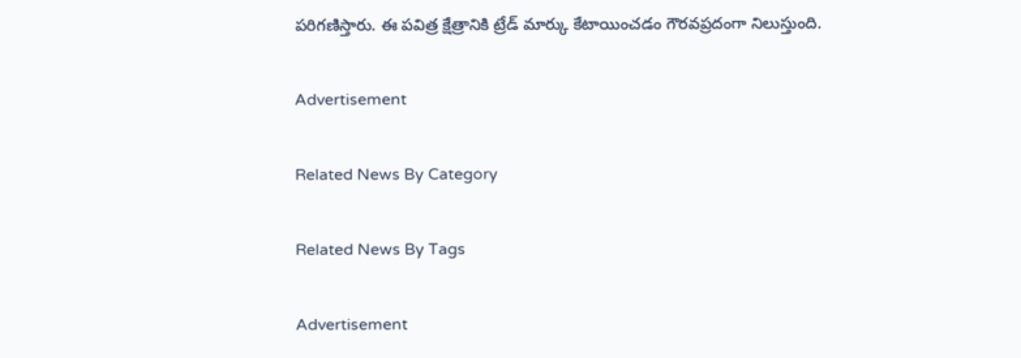పరిగణిస్తారు. ఈ పవిత్ర క్షేత్రానికి ట్రేడ్‌ మార్కు కేటాయించడం గౌరవప్రదంగా నిలుస్తుంది.

Advertisement

Related News By Category

Related News By Tags

Advertisement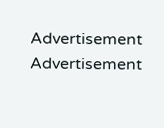Advertisement
Advertisement